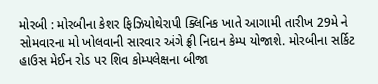મોરબી : મોરબીના કેશર ફિઝિયોથેરાપી ક્લિનિક ખાતે આગામી તારીખ 29મે ને સોમવારના મો ખોલવાની સારવાર અંગે ફ્રી નિદાન કેમ્પ યોજાશે. મોરબીના સર્કિટ હાઉસ મેઈન રોડ પર શિવ કોમ્પલેક્ષના બીજા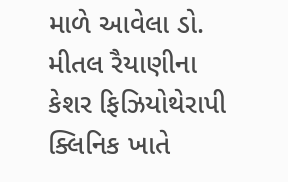માળે આવેલા ડો. મીતલ રૈયાણીના કેશર ફિઝિયોથેરાપી ક્લિનિક ખાતે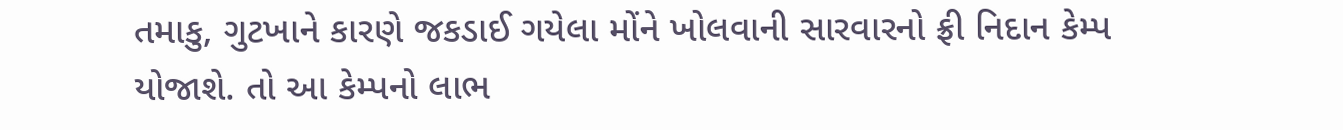તમાકુ, ગુટખાને કારણે જકડાઈ ગયેલા મોંને ખોલવાની સારવારનો ફ્રી નિદાન કેમ્પ યોજાશે. તો આ કેમ્પનો લાભ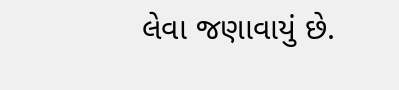લેવા જણાવાયું છે.